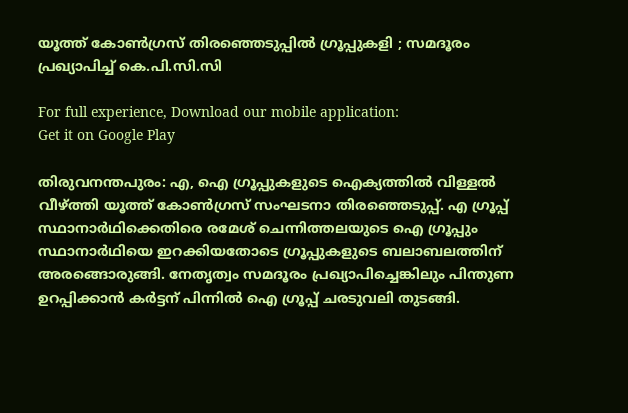യൂത്ത് കോണ്‍ഗ്രസ് തിരഞ്ഞെടുപ്പില്‍ ഗ്രൂപ്പുകളി ; സമദൂരം പ്രഖ്യാപിച്ച് കെ.പി.സി.സി

For full experience, Download our mobile application:
Get it on Google Play

തിരുവനന്തപുരം: എ, ഐ ഗ്രൂപ്പുകളുടെ ഐക്യത്തിൽ വിള്ളൽ വീഴ്ത്തി യൂത്ത് കോൺഗ്രസ് സംഘടനാ തിരഞ്ഞെടുപ്പ്. എ ഗ്രൂപ്പ് സ്ഥാനാർഥിക്കെതിരെ രമേശ് ചെന്നിത്തലയുടെ ഐ ഗ്രൂപ്പും സ്ഥാനാർഥിയെ ഇറക്കിയതോടെ ഗ്രൂപ്പുകളുടെ ബലാബലത്തിന് അരങ്ങൊരുങ്ങി. നേതൃത്വം സമദൂരം പ്രഖ്യാപിച്ചെങ്കിലും പിന്തുണ ഉറപ്പിക്കാൻ കർട്ടന് പിന്നിൽ ഐ ഗ്രൂപ്പ് ചരടുവലി തുടങ്ങി.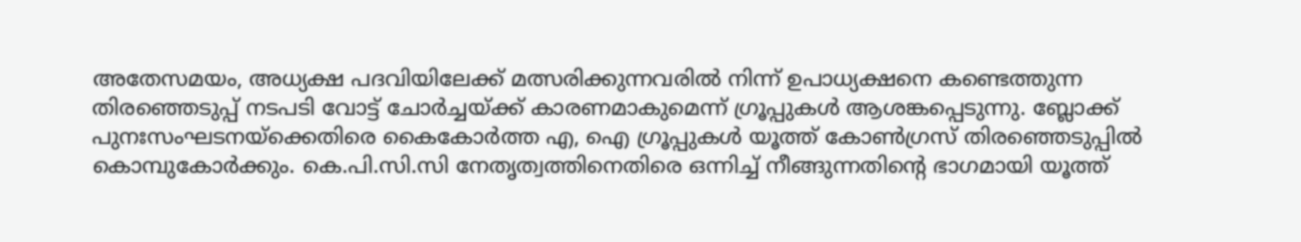അതേസമയം, അധ്യക്ഷ പദവിയിലേക്ക് മത്സരിക്കുന്നവരിൽ നിന്ന് ഉപാധ്യക്ഷനെ കണ്ടെത്തുന്ന തിരഞ്ഞെടുപ്പ് നടപടി വോട്ട് ചോർച്ചയ്ക്ക് കാരണമാകുമെന്ന് ഗ്രൂപ്പുകൾ ആശങ്കപ്പെടുന്നു. ബ്ലോക്ക് പുനഃസംഘടനയ്ക്കെതിരെ കൈകോർത്ത എ, ഐ ഗ്രൂപ്പുകൾ യൂത്ത് കോൺഗ്രസ് തിരഞ്ഞെടുപ്പിൽ കൊമ്പുകോർക്കും. കെ.പി.സി.സി നേതൃത്വത്തിനെതിരെ ഒന്നിച്ച് നീങ്ങുന്നതിന്റെ ഭാഗമായി യൂത്ത്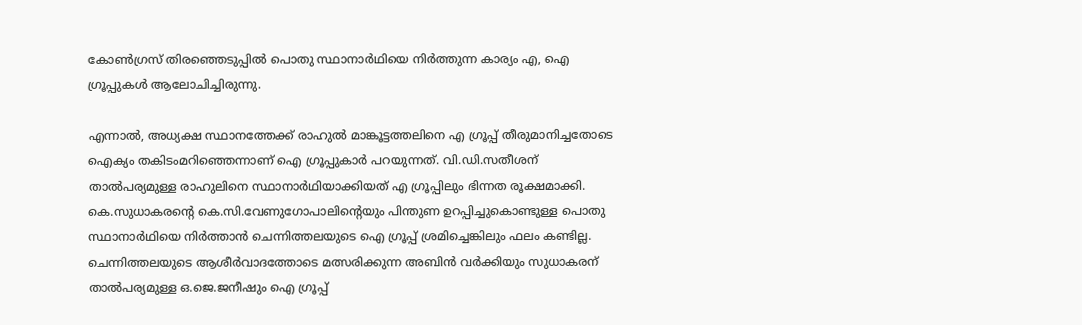കോൺഗ്രസ് തിരഞ്ഞെടുപ്പിൽ പൊതു സ്ഥാനാർഥിയെ നിർത്തുന്ന കാര്യം എ, ഐ ഗ്രൂപ്പുകൾ ആലോചിച്ചിരുന്നു.

എന്നാൽ, അധ്യക്ഷ സ്ഥാനത്തേക്ക് രാഹുൽ മാങ്കൂട്ടത്തലിനെ എ ഗ്രൂപ്പ് തീരുമാനിച്ചതോടെ ഐക്യം തകിടംമറിഞ്ഞെന്നാണ് ഐ ഗ്രൂപ്പുകാർ പറയുന്നത്. വി.ഡി.സതീശന് താൽപര്യമുള്ള രാഹുലിനെ സ്ഥാനാർഥിയാക്കിയത് എ ഗ്രൂപ്പിലും ഭിന്നത രൂക്ഷമാക്കി. കെ.സുധാകരന്റെ കെ.സി.വേണുഗോപാലിന്റെയും പിന്തുണ ഉറപ്പിച്ചുകൊണ്ടുള്ള പൊതു സ്ഥാനാർഥിയെ നിർത്താൻ ചെന്നിത്തലയുടെ ഐ ഗ്രൂപ്പ് ശ്രമിച്ചെങ്കിലും ഫലം കണ്ടില്ല. ചെന്നിത്തലയുടെ ആശീർവാദത്തോടെ മത്സരിക്കുന്ന അബിൻ വർക്കിയും സുധാകരന് താൽപര്യമുള്ള ഒ.ജെ.ജനീഷും ഐ ഗ്രൂപ്പ്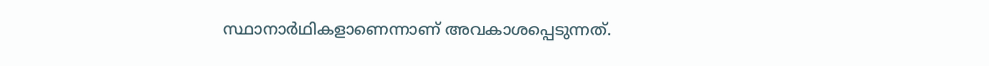സ്ഥാനാർഥികളാണെന്നാണ് അവകാശപ്പെടുന്നത്.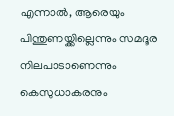എന്നാൽ, ആരെയും പിന്തുണയ്ക്കില്ലെന്നും സമദൂര നിലപാടാണെന്നും കെസുധാകരനും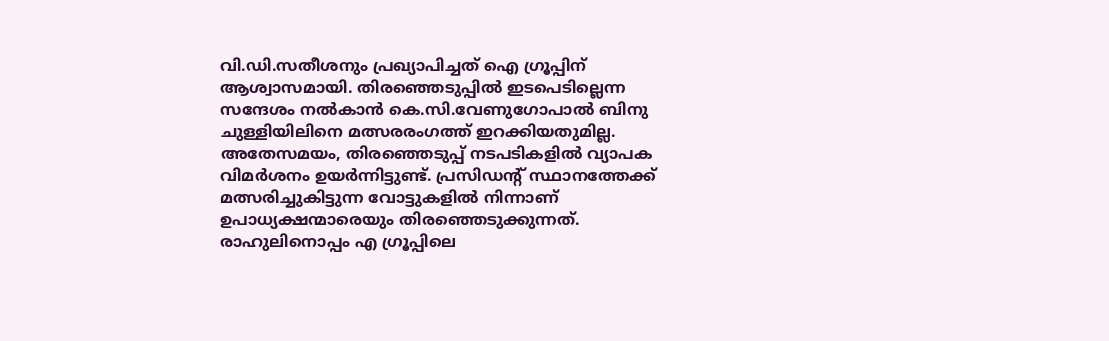വി.ഡി.സതീശനും പ്രഖ്യാപിച്ചത് ഐ ഗ്രൂപ്പിന് ആശ്വാസമായി. തിരഞ്ഞെടുപ്പിൽ ഇടപെടില്ലെന്ന സന്ദേശം നൽകാൻ കെ.സി.വേണുഗോപാൽ ബിനു ചുള്ളിയിലിനെ മത്സരരംഗത്ത് ഇറക്കിയതുമില്ല. അതേസമയം, തിരഞ്ഞെടുപ്പ് നടപടികളിൽ വ്യാപക വിമർശനം ഉയർന്നിട്ടുണ്ട്. പ്രസിഡന്റ് സ്ഥാനത്തേക്ക് മത്സരിച്ചുകിട്ടുന്ന വോട്ടുകളിൽ നിന്നാണ് ഉപാധ്യക്ഷന്മാരെയും തിരഞ്ഞെടുക്കുന്നത്. രാഹുലിനൊപ്പം എ ഗ്രൂപ്പിലെ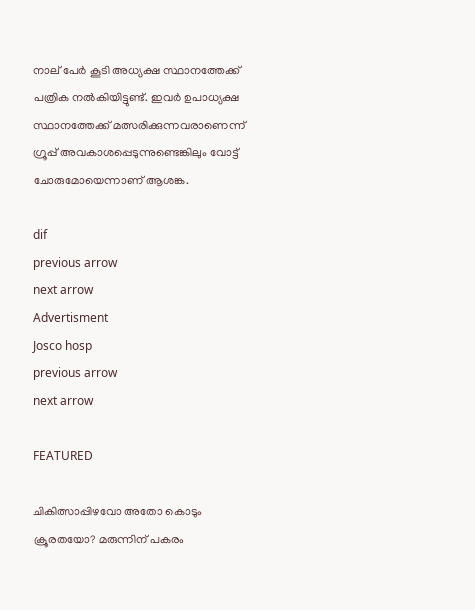നാല് പേർ കൂടി അധ്യക്ഷ സ്ഥാനത്തേക്ക് പത്രിക നൽകിയിട്ടുണ്ട്. ഇവർ ഉപാധ്യക്ഷ സ്ഥാനത്തേക്ക് മത്സരിക്കുന്നവരാണെന്ന് ഗ്രൂപ്പ് അവകാശപ്പെടുന്നുണ്ടെങ്കിലും വോട്ട് ചോരുമോയെന്നാണ് ആശങ്ക.

dif
previous arrow
next arrow
Advertisment
Josco hosp
previous arrow
next arrow

FEATURED

ചികിത്സാപ്പിഴവോ അതോ കൊടും ക്രൂരതയോ? മരുന്നിന് പകരം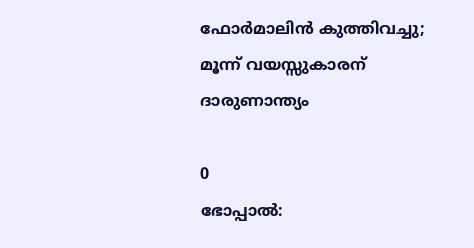ഫോർമാലിൻ കുത്തിവച്ചു; മൂന്ന് വയസ്സുകാരന് ദാരുണാന്ത്യം

0
ഭോപ്പാല്‍: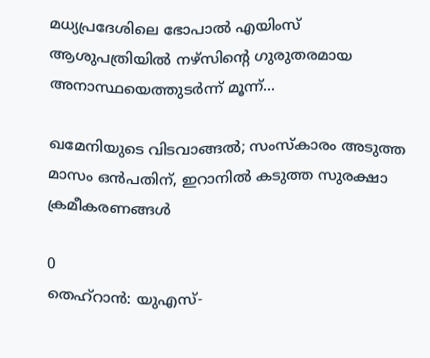മധ്യപ്രദേശിലെ ഭോപാൽ എയിംസ് ആശുപത്രിയിൽ നഴ്സിന്റെ ഗുരുതരമായ അനാസ്ഥയെത്തുടർന്ന് മൂന്ന്...

ഖമേനിയുടെ വിടവാങ്ങൽ; സംസ്കാരം അടുത്ത മാസം ഒൻപതിന്, ഇറാനിൽ കടുത്ത സുരക്ഷാ ക്രമീകരണങ്ങൾ

0
തെഹ്റാൻ: യുഎസ്-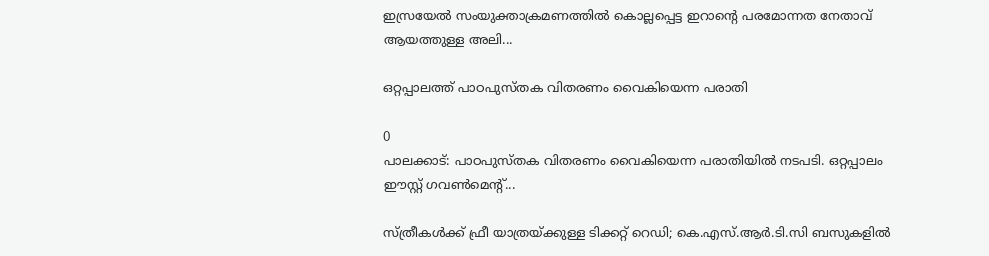ഇസ്രയേൽ സംയുക്താക്രമണത്തിൽ കൊല്ലപ്പെട്ട ഇറാൻ്റെ പരമോന്നത നേതാവ് ആയത്തുള്ള അലി...

ഒറ്റപ്പാലത്ത് പാഠപുസ്തക വിതരണം വൈകിയെന്ന പരാതി

0
പാലക്കാട്: പാഠപുസ്തക വിതരണം വൈകിയെന്ന പരാതിയില്‍ നടപടി. ഒറ്റപ്പാലം ഈസ്റ്റ് ഗവണ്‍മെന്റ്...

സ്ത്രീകൾക്ക് ഫ്രീ യാത്രയ്ക്കുള്ള ടിക്കറ്റ് റെഡി; കെ.എസ്.ആർ.ടി.സി ബസുകളിൽ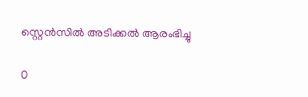സ്റ്റെൻസിൽ അടിക്കൽ ആരംഭിച്ചു

0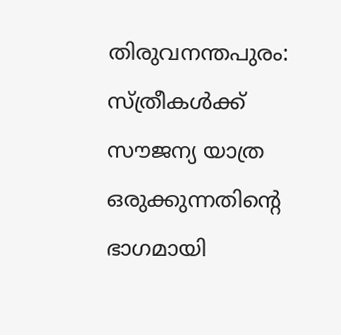തിരുവനന്തപുരം: സ്ത്രീകള്‍ക്ക് സൗജന്യ യാത്ര ഒരുക്കുന്നതിന്റെ ഭാഗമായി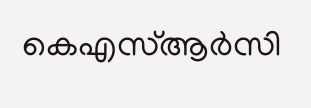കെഎസ്ആര്‍സി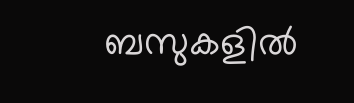ബസുകളില്‍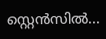സ്റ്റെന്‍സില്‍...